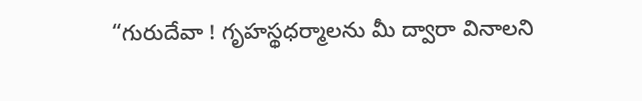“గురుదేవా ! గృహస్థధర్మాలను మీ ద్వారా వినాలని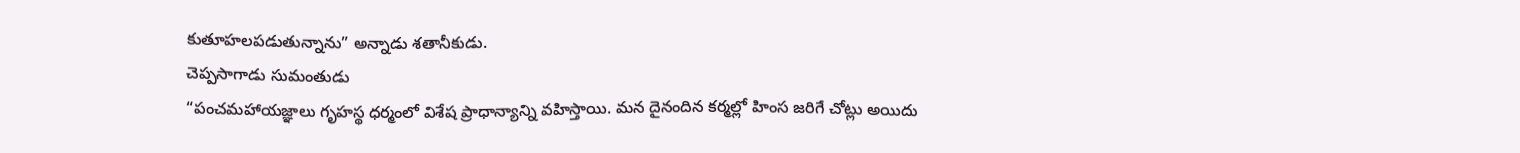కుతూహలపడుతున్నాను” అన్నాడు శతానీకుడు.
చెప్పసాగాడు సుమంతుడు
“పంచమహాయజ్ఞాలు గృహస్థ ధర్మంలో విశేష ప్రాధాన్యాన్ని వహిస్తాయి. మన దైనందిన కర్మల్లో హింస జరిగే చోట్లు అయిదు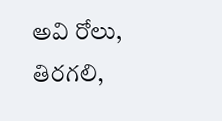అవి రోలు, తిరగలి,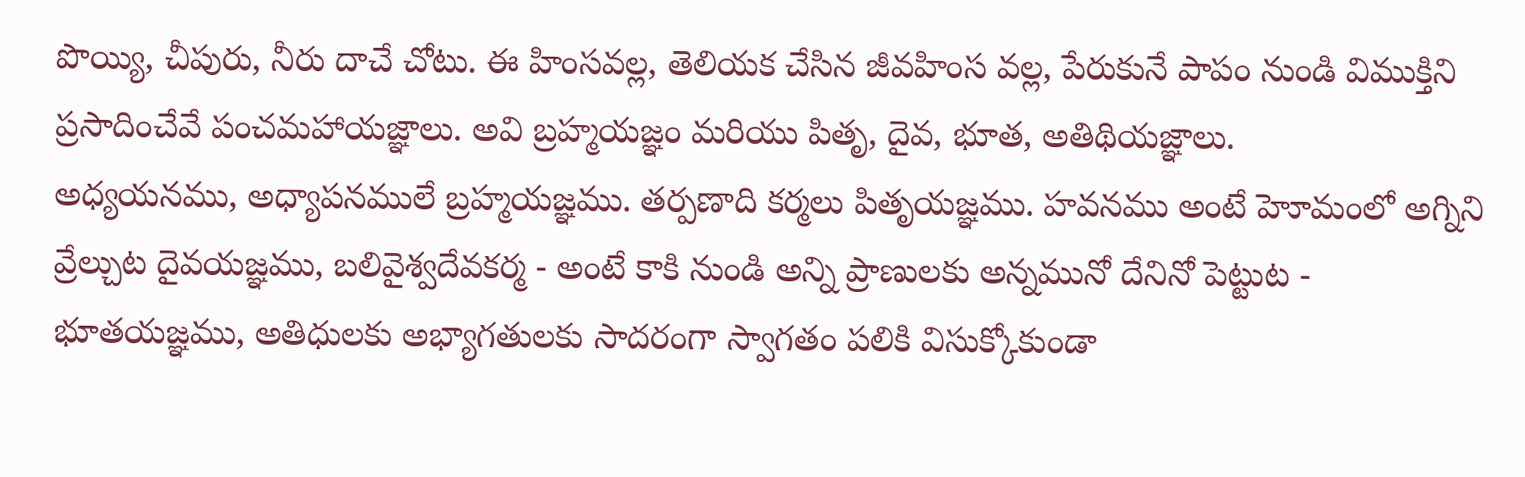పొయ్యి, చీపురు, నీరు దాచే చోటు. ఈ హింసవల్ల, తెలియక చేసిన జీవహింస వల్ల, పేరుకునే పాపం నుండి విముక్తిని ప్రసాదించేవే పంచమహాయజ్ఞాలు. అవి బ్రహ్మయజ్ఞం మరియు పితృ, దైవ, భూత, అతిథియజ్ఞాలు.
అధ్యయనము, అధ్యాపనములే బ్రహ్మయజ్ఞము. తర్పణాది కర్మలు పితృయజ్ఞము. హవనము అంటే హెూమంలో అగ్నిని వ్రేల్చుట దైవయజ్ఞము, బలివైశ్వదేవకర్మ - అంటే కాకి నుండి అన్ని ప్రాణులకు అన్నమునో దేనినో పెట్టుట - భూతయజ్ఞము, అతిధులకు అభ్యాగతులకు సాదరంగా స్వాగతం పలికి విసుక్కోకుండా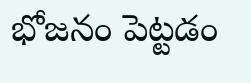భోజనం పెట్టడం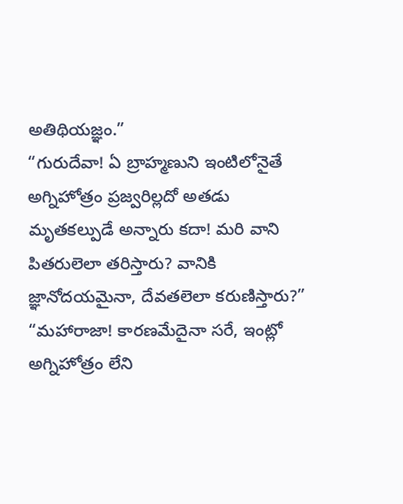అతిథియజ్ఞం.”
“గురుదేవా! ఏ బ్రాహ్మణుని ఇంటిలోనైతే అగ్నిహోత్రం ప్రజ్వరిల్లదో అతడు మృతకల్పుడే అన్నారు కదా! మరి వాని పితరులెలా తరిస్తారు? వానికి జ్ఞానోదయమైనా, దేవతలెలా కరుణిస్తారు?”
“మహారాజా! కారణమేదైనా సరే, ఇంట్లో అగ్నిహోత్రం లేని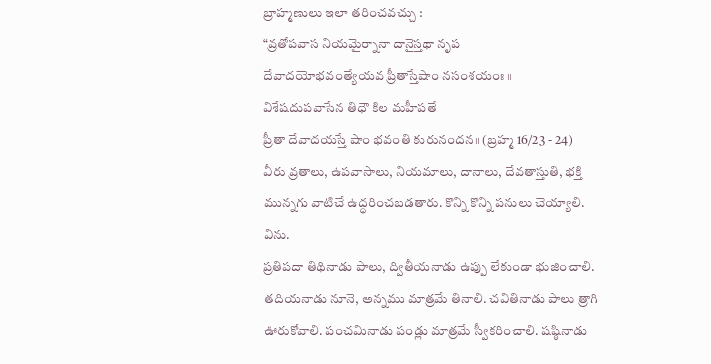బ్రాహ్మణులు ఇలా తరించవచ్చు :
“వ్రతోపవాస నియమైర్నానా దానైస్తథా నృప
దేవాదయోభవంత్యేయవ ప్రీతాస్తేషాం నసంశయంః ॥
విశేషదుపవాసేన తిధౌ కిల మహీపతే
ప్రీతా దేవాదయస్తే షాం భవంతి కురునందన॥ (బ్రహ్మ 16/23 - 24)
వీరు వ్రతాలు, ఉపవాసాలు, నియమాలు, దానాలు, దేవతాస్తుతి, భక్తి మున్నగు వాటిచే ఉద్ధరించబడతారు. కొన్ని కొన్ని పనులు చెయ్యాలి. విను.
ప్రతిపదా తిథినాడు పాలు, ద్వితీయనాడు ఉప్పు లేకుండా భుజించాలి. తదియనాడు నూనె, అన్నము మాత్రమే తినాలి. చవితినాడు పాలు త్రాగి ఊరుకోవాలి. పంచమినాడు పండ్లు మాత్రమే స్వీకరించాలి. షష్ఠినాడు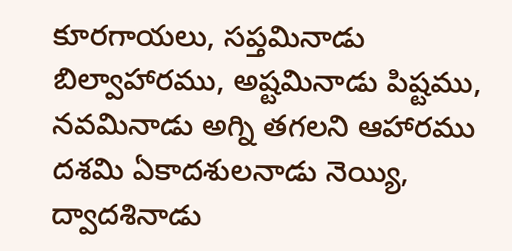కూరగాయలు, సప్తమినాడు బిల్వాహారము, అష్టమినాడు పిష్టము, నవమినాడు అగ్ని తగలని ఆహారము దశమి ఏకాదశులనాడు నెయ్యి, ద్వాదశినాడు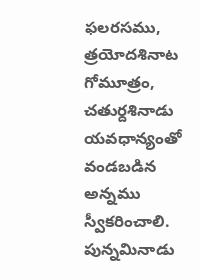ఫలరసము, త్రయోదశినాట గోమూత్రం, చతుర్దశినాడు యవధాన్యంతో వండబడిన అన్నము స్వీకరించాలి. పున్నమినాడు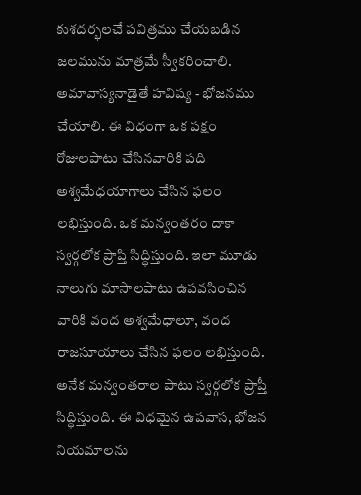కుశదర్భలచే పవిత్రము చేయబడిన జలమును మాత్రమే స్వీకరించాలి. అమావాస్యనాడైతే హవిష్య - భోజనము చేయాలి. ఈ విధంగా ఒక పక్షం రోజులపాటు చేసినవారికి పది అశ్వమేధయాగాలు చేసిన ఫలం లభిస్తుంది. ఒక మన్వంతరం దాకా స్వర్గలోక ప్రాప్తి సిద్ధిస్తుంది. ఇలా మూడు నాలుగు మాసాలపాటు ఉపవసించిన వారికి వంద అశ్వమేధాలూ, వంద రాజసూయాలు చేసిన ఫలం లభిస్తుంది. అనేక మన్వంతరాల పాటు స్వర్గలోక ప్రాప్తీ సిద్ధిస్తుంది. ఈ విధమైన ఉపవాస, భోజన నియమాలను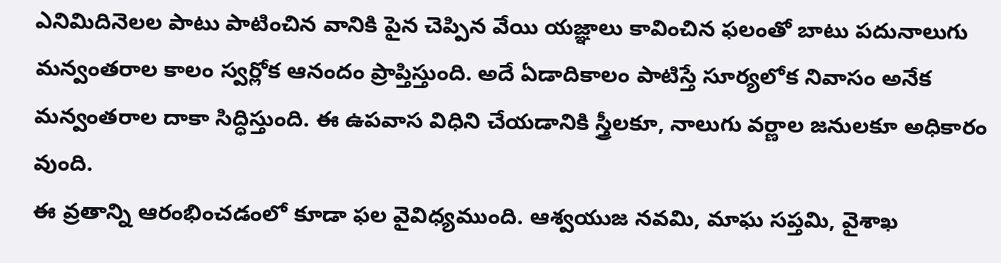ఎనిమిదినెలల పాటు పాటించిన వానికి పైన చెప్పిన వేయి యజ్ఞాలు కావించిన ఫలంతో బాటు పదునాలుగు మన్వంతరాల కాలం స్వర్లోక ఆనందం ప్రాప్తిస్తుంది. అదే ఏడాదికాలం పాటిస్తే సూర్యలోక నివాసం అనేక మన్వంతరాల దాకా సిద్ధిస్తుంది. ఈ ఉపవాస విధిని చేయడానికి స్త్రీలకూ, నాలుగు వర్ణాల జనులకూ అధికారం వుంది.
ఈ వ్రతాన్ని ఆరంభించడంలో కూడా ఫల వైవిధ్యముంది. ఆశ్వయుజ నవమి, మాఘ సప్తమి, వైశాఖ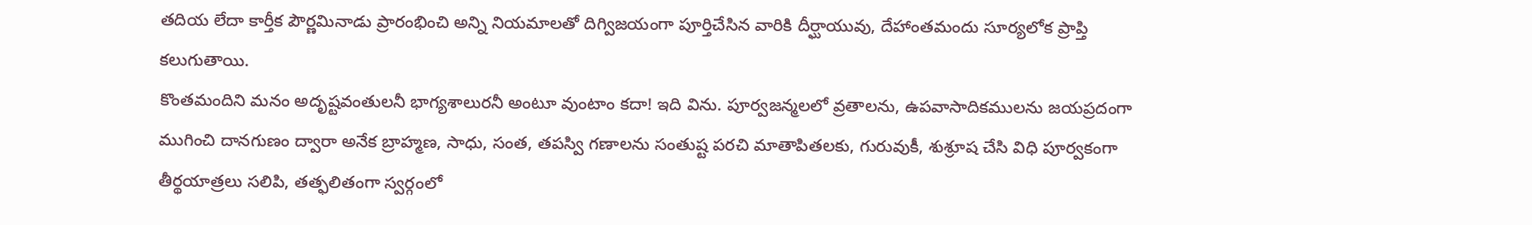తదియ లేదా కార్తీక పౌర్ణమినాడు ప్రారంభించి అన్ని నియమాలతో దిగ్విజయంగా పూర్తిచేసిన వారికి దీర్ఘాయువు, దేహాంతమందు సూర్యలోక ప్రాప్తి కలుగుతాయి.
కొంతమందిని మనం అదృష్టవంతులనీ భాగ్యశాలురనీ అంటూ వుంటాం కదా! ఇది విను. పూర్వజన్మలలో వ్రతాలను, ఉపవాసాదికములను జయప్రదంగా ముగించి దానగుణం ద్వారా అనేక బ్రాహ్మణ, సాధు, సంత, తపస్వి గణాలను సంతుష్ట పరచి మాతాపితలకు, గురువుకీ, శుశ్రూష చేసి విధి పూర్వకంగా తీర్థయాత్రలు సలిపి, తత్ఫలితంగా స్వర్గంలో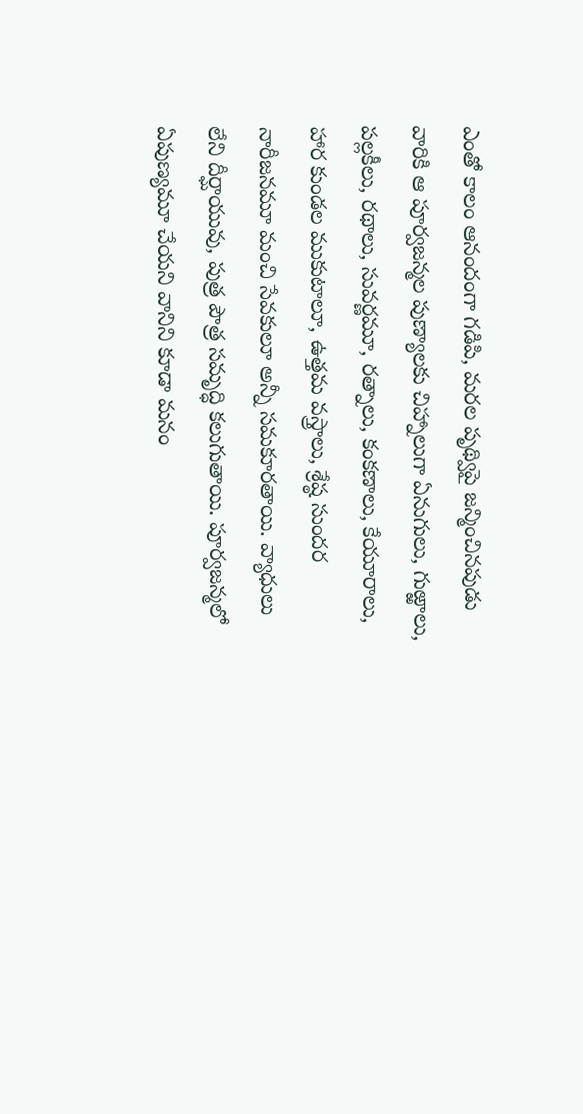ఎంతో కాలం ఆనందంగా గడిపి, మరల పృథ్విపై జన్మించినపుడు వారికి ఆ పూర్వజన్మల పుణ్యాలకు చిహ్నాలుగా ఏనుగులు, గుఱ్ఱాలు, పల్లకీలు, రథాలు, సువర్ణమూ, రత్నాలు, కంకణాలు, కేయూరాలు, హార కుండల ముకుటాలూ, ఉత్తమ వస్త్రాలు, శ్రేష్ఠ సుందర నారీజనమూ మంచి సేవకులూ అన్నీ సమకూరతాయి. వ్యాధులు లేని దీర్ఘాయువు, పుత్ర పౌత్ర సమృద్ధి కలుగుతాయి. పూర్వజన్మలో ఏపుణ్యమూ చేయని వానిని కూడా మనం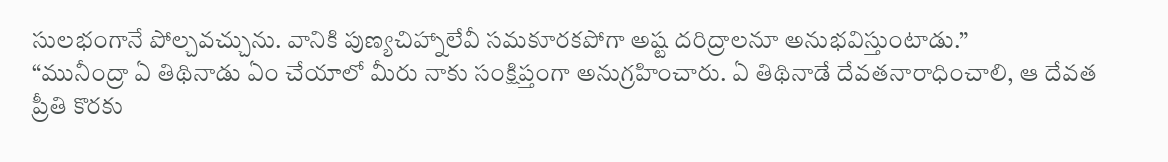సులభంగానే పోల్చవచ్చును. వానికి పుణ్యచిహ్నాలేవీ సమకూరకపోగా అష్ట దరిద్రాలనూ అనుభవిస్తుంటాడు.”
“మునీంద్రా ఏ తిథినాడు ఏం చేయాలో మీరు నాకు సంక్షిప్తంగా అనుగ్రహించారు. ఏ తిథినాడే దేవతనారాధించాలి, ఆ దేవత ప్రీతి కొరకు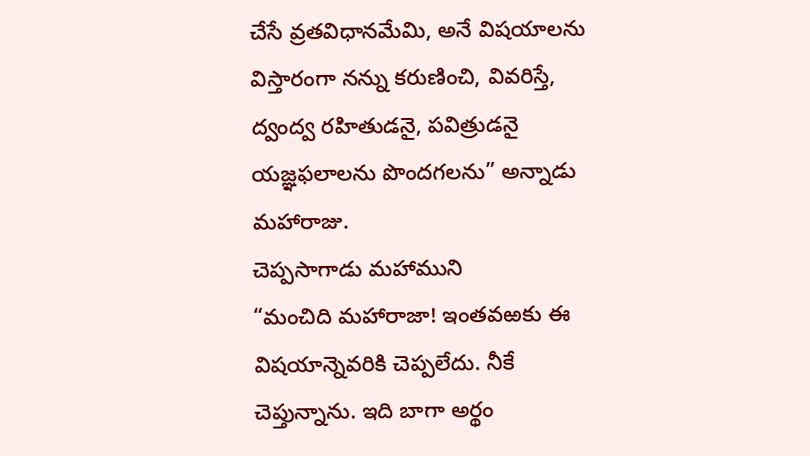చేసే వ్రతవిధానమేమి, అనే విషయాలను విస్తారంగా నన్ను కరుణించి, వివరిస్తే, ద్వంద్వ రహితుడనై, పవిత్రుడనై యజ్ఞఫలాలను పొందగలను” అన్నాడు మహారాజు.
చెప్పసాగాడు మహాముని
“మంచిది మహారాజా! ఇంతవఱకు ఈ విషయాన్నెవరికి చెప్పలేదు. నీకే చెప్తున్నాను. ఇది బాగా అర్థం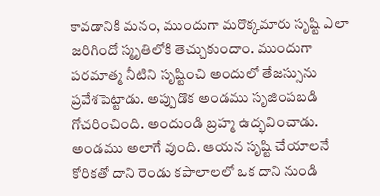కావడానికి మనం, ముందుగా మరొక్కమారు సృష్టి ఎలా జరిగిందో స్మృతిలోకి తెచ్చుకుందాం. ముందుగా పరమాత్మ నీటిని సృష్టించి అందులో తేజస్సును ప్రవేశపెట్టాడు. అప్పుడొక అండము సృజింపబడి గోచరించింది. అందుండి బ్రహ్మ ఉద్భవించాడు. అండము అలాగే వుంది. ఆయన సృష్టి చేయాలనే కోరికతో దాని రెండు కపాలాలలో ఒక దాని నుండి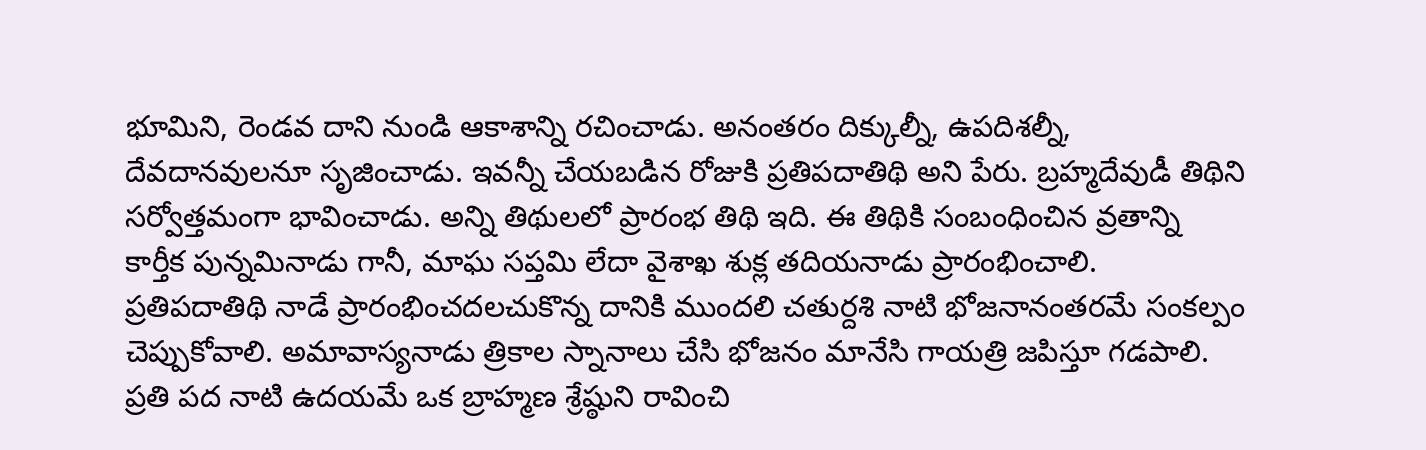భూమిని, రెండవ దాని నుండి ఆకాశాన్ని రచించాడు. అనంతరం దిక్కుల్నీ, ఉపదిశల్నీ, దేవదానవులనూ సృజించాడు. ఇవన్నీ చేయబడిన రోజుకి ప్రతిపదాతిథి అని పేరు. బ్రహ్మదేవుడీ తిథిని సర్వోత్తమంగా భావించాడు. అన్ని తిథులలో ప్రారంభ తిథి ఇది. ఈ తిథికి సంబంధించిన వ్రతాన్ని కార్తీక పున్నమినాడు గానీ, మాఘ సప్తమి లేదా వైశాఖ శుక్ల తదియనాడు ప్రారంభించాలి. ప్రతిపదాతిథి నాడే ప్రారంభించదలచుకొన్న దానికి ముందలి చతుర్దశి నాటి భోజనానంతరమే సంకల్పం చెప్పుకోవాలి. అమావాస్యనాడు త్రికాల స్నానాలు చేసి భోజనం మానేసి గాయత్రి జపిస్తూ గడపాలి. ప్రతి పద నాటి ఉదయమే ఒక బ్రాహ్మణ శ్రేష్ఠుని రావించి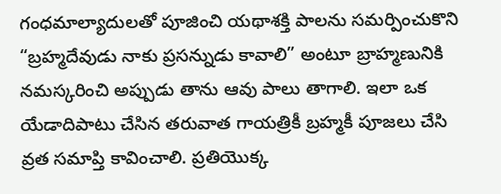గంధమాల్యాదులతో పూజించి యథాశక్తి పాలను సమర్పించుకొని “బ్రహ్మదేవుడు నాకు ప్రసన్నుడు కావాలి” అంటూ బ్రాహ్మణునికి నమస్కరించి అప్పుడు తాను ఆవు పాలు తాగాలి. ఇలా ఒక యేడాదిపాటు చేసిన తరువాత గాయత్రికీ బ్రహ్మకీ పూజలు చేసి వ్రత సమాప్తి కావించాలి. ప్రతియొక్క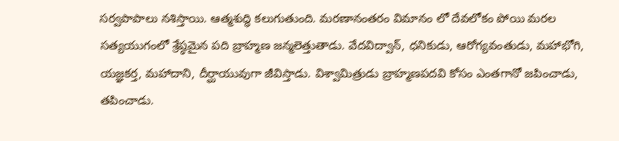సర్వపాపాలు నశిస్తాయి. ఆత్మశుద్ధి కలుగుతుంది. మరణానంతరం విమానం లో దేవలోకం పోయి మరల సత్యయుగంలో శ్రేష్ఠమైన పది బ్రాహ్మణ జన్మలెత్తుతాడు. వేదవిద్వాన్, ధనికుడు, ఆరోగ్యవంతుడు, మహాభోగి, యజ్ఞకర్త, మహాదాని, దీర్ఘాయువుగా జీవిస్తాడు. విశ్వామిత్రుడు బ్రాహ్మణపదవి కోసం ఎంతగానో జపించాడు, తపించాడు.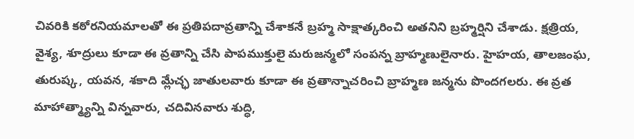చివరికి కఠోరనియమాలతో ఈ ప్రతిపదావ్రతాన్ని చేశాకనే బ్రహ్మ సాక్షాత్కరించి అతనిని బ్రహ్మర్షిని చేశాడు. క్షత్రియ, వైశ్య, శూద్రులు కూడా ఈ వ్రతాన్ని చేసి పాపముక్తులై మరుజన్మలో సంపన్న బ్రాహ్మణులైనారు. హైహయ, తాలజంఘ, తురుష్క, యవన, శకాది మ్లేచ్ఛ జాతులవారు కూడా ఈ వ్రతాన్నాచరించి బ్రాహ్మణ జన్మను పొందగలరు. ఈ వ్రత మాహాత్మ్యాన్ని విన్నవారు, చదివినవారు శుద్ధి,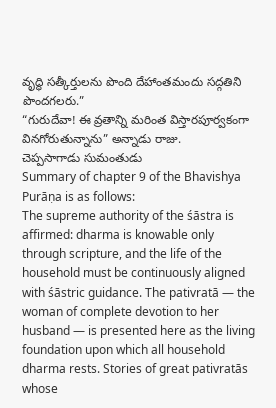వృద్ధి సత్కీర్తులను పొంది దేహాంతమందు సద్గతిని పొందగలరు.”
“గురుదేవా! ఈ వ్రతాన్ని మరింత విస్తారపూర్వకంగా వినగోరుతున్నాను” అన్నాడు రాజు.
చెప్పసాగాడు సుమంతుడు
Summary of chapter 9 of the Bhavishya Purāṇa is as follows:
The supreme authority of the śāstra is affirmed: dharma is knowable only through scripture, and the life of the household must be continuously aligned with śāstric guidance. The pativratā — the woman of complete devotion to her husband — is presented here as the living foundation upon which all household dharma rests. Stories of great pativratās whose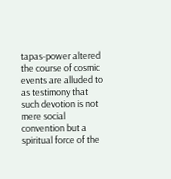tapas-power altered the course of cosmic events are alluded to as testimony that such devotion is not mere social convention but a spiritual force of the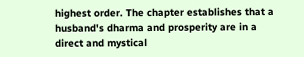highest order. The chapter establishes that a husband's dharma and prosperity are in a direct and mystical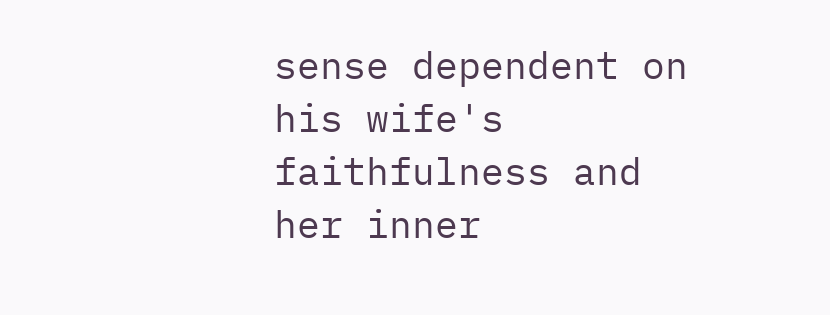sense dependent on his wife's faithfulness and her inner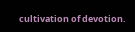cultivation of devotion.